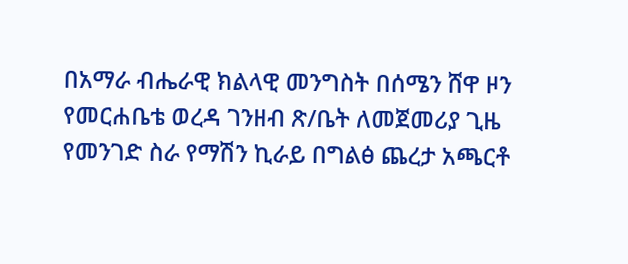በአማራ ብሔራዊ ክልላዊ መንግስት በሰሜን ሸዋ ዞን የመርሐቤቴ ወረዳ ገንዘብ ጽ/ቤት ለመጀመሪያ ጊዜ የመንገድ ስራ የማሽን ኪራይ በግልፅ ጨረታ አጫርቶ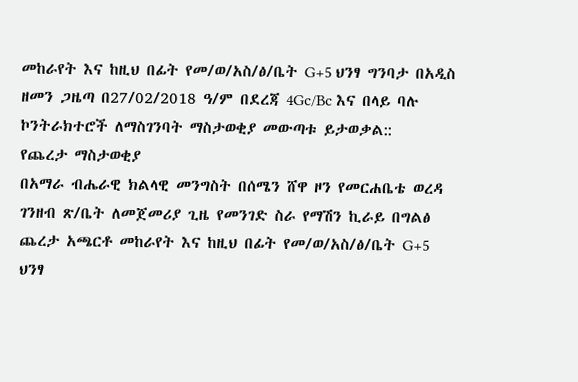መከራየት እና ከዚህ በፊት የመ/ወ/አስ/ፅ/ቤት G+5 ህንፃ ግንባታ በአዲስ ዘመን ጋዜጣ በ27/02/2018 ዓ/ም በደረጃ 4Gc/Bc እና በላይ ባሉ ኮንትራክተሮች ለማስገንባት ማስታወቂያ መውጣቱ ይታወቃል::
የጨረታ ማስታወቂያ
በአማራ ብሔራዊ ክልላዊ መንግስት በሰሜን ሸዋ ዞን የመርሐቤቴ ወረዳ ገንዘብ ጽ/ቤት ለመጀመሪያ ጊዜ የመንገድ ስራ የማሽን ኪራይ በግልፅ ጨረታ አጫርቶ መከራየት እና ከዚህ በፊት የመ/ወ/አስ/ፅ/ቤት G+5 ህንፃ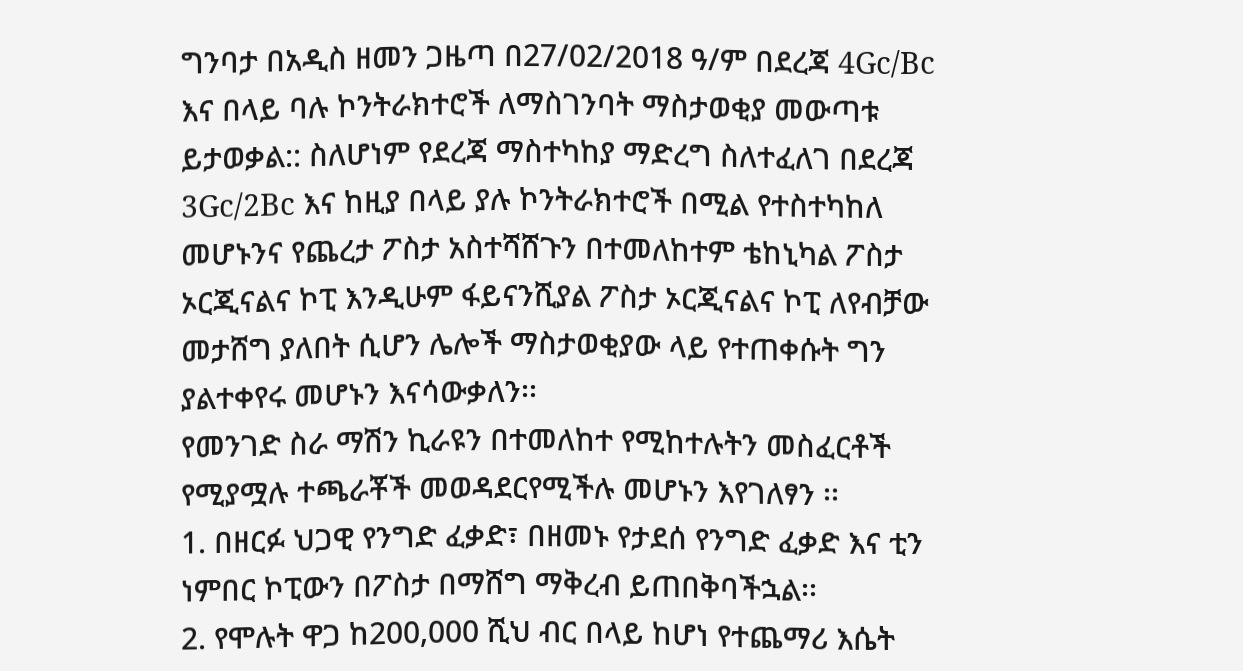ግንባታ በአዲስ ዘመን ጋዜጣ በ27/02/2018 ዓ/ም በደረጃ 4Gc/Bc እና በላይ ባሉ ኮንትራክተሮች ለማስገንባት ማስታወቂያ መውጣቱ ይታወቃል:: ስለሆነም የደረጃ ማስተካከያ ማድረግ ስለተፈለገ በደረጃ 3Gc/2Bc እና ከዚያ በላይ ያሉ ኮንትራክተሮች በሚል የተስተካከለ መሆኑንና የጨረታ ፖስታ አስተሻሸጉን በተመለከተም ቴከኒካል ፖስታ ኦርጂናልና ኮፒ እንዲሁም ፋይናንሺያል ፖስታ ኦርጂናልና ኮፒ ለየብቻው መታሸግ ያለበት ሲሆን ሌሎች ማስታወቂያው ላይ የተጠቀሱት ግን ያልተቀየሩ መሆኑን እናሳውቃለን፡፡
የመንገድ ስራ ማሽን ኪራዩን በተመለከተ የሚከተሉትን መስፈርቶች የሚያሟሉ ተጫራቾች መወዳደርየሚችሉ መሆኑን እየገለፃን ፡፡
1. በዘርፉ ህጋዊ የንግድ ፈቃድ፣ በዘመኑ የታደሰ የንግድ ፈቃድ እና ቲን ነምበር ኮፒውን በፖስታ በማሸግ ማቅረብ ይጠበቅባችኋል፡፡
2. የሞሉት ዋጋ ከ200,000 ሺህ ብር በላይ ከሆነ የተጨማሪ እሴት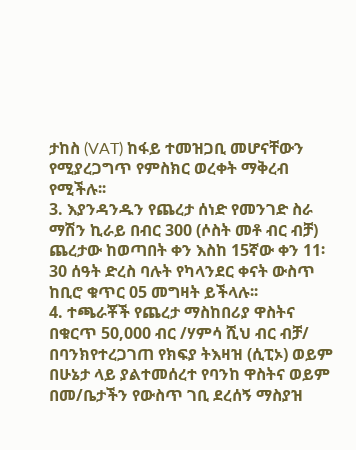ታከስ (VAT) ከፋይ ተመዝጋቢ መሆናቸውን የሚያረጋግጥ የምስክር ወረቀት ማቅረብ የሚችሉ፡፡
3. እያንዳንዱን የጨረታ ሰነድ የመንገድ ስራ ማሽን ኪራይ በብር 300 (ሶስት መቶ ብር ብቻ) ጨረታው ከወጣበት ቀን እስከ 15ኛው ቀን 11፡30 ሰዓት ድረስ ባሉት የካላንደር ቀናት ውስጥ ከቢሮ ቁጥር 05 መግዛት ይችላሉ፡፡
4. ተጫራቾች የጨረታ ማስከበሪያ ዋስትና በቁርጥ 50,000 ብር /ሃምሳ ሺህ ብር ብቻ/ በባንክየተረጋገጠ የክፍያ ትእዛዝ (ሲፒኦ) ወይም በሁኔታ ላይ ያልተመሰረተ የባንከ ዋስትና ወይም በመ/ቤታችን የውስጥ ገቢ ደረሰኝ ማስያዝ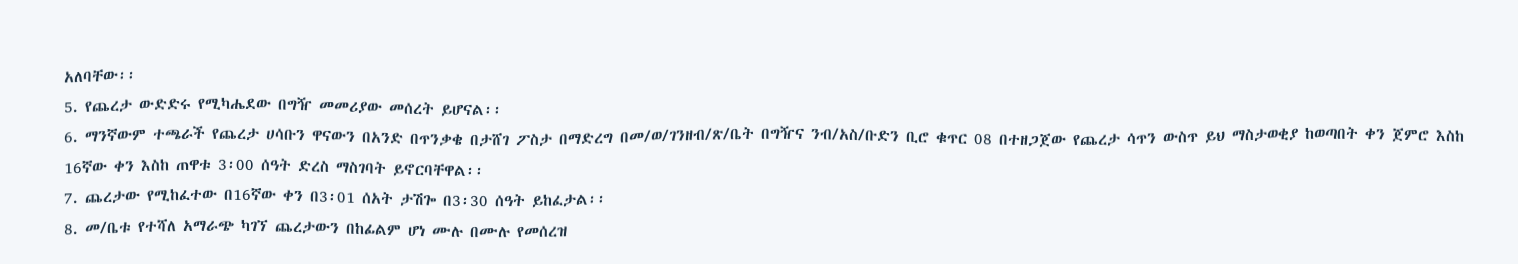አለባቸው፡፡
5. የጨረታ ውድድሩ የሚካሔደው በግዥ መመሪያው መሰረት ይሆናል፡፡
6. ማንኛውም ተጫራች የጨረታ ሀሳቡን ዋናውን በአንድ በጥንቃቄ በታሸገ ፖስታ በማድረግ በመ/ወ/ገንዘብ/ጽ/ቤት በግዥና ንብ/አስ/ቡድን ቢሮ ቁጥር 08 በተዘጋጀው የጨረታ ሳጥን ውስጥ ይህ ማስታወቂያ ከወጣበት ቀን ጀምሮ እስከ 16ኛው ቀን እስከ ጠዋቱ 3፡00 ሰዓት ድረስ ማስገባት ይኖርባቸዋል፡፡
7. ጨረታው የሚከፈተው በ16ኛው ቀን በ3፡01 ሰአት ታሽጐ በ3፡30 ሰዓት ይከፈታል፡፡
8. መ/ቤቱ የተሻለ አማራጭ ካገኘ ጨረታውን በከፊልም ሆነ ሙሉ በሙሉ የመሰረዝ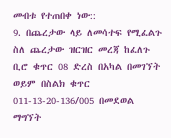መብቱ የተጠበቀ ነው::
9. በጨረታው ላይ ለመሳተፍ የሚፈልጉ ስለ ጨረታው ዝርዝር መረጃ ከፈለጉ ቢሮ ቁጥር 08 ድረስ በአካል በመገኘት ወይም በስልክ ቁጥር 011-13-20-136/005 በመደወል ማግኘት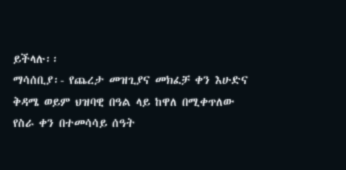ይችላሉ፡፡
ማሳሰቢያ፡- የጨረታ መዝጊያና መክፈቻ ቀን እሁድና ቅዳሜ ወይም ህዝባዊ በዓል ላይ ከዋለ በሚቀጥለው የስራ ቀን በተመሳሳይ ሰዓት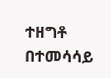ተዘግቶ በተመሳሳይ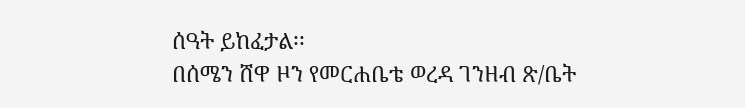ሰዓት ይከፈታል፡፡
በሰሜን ሸዋ ዞን የመርሐቤቴ ወረዳ ገንዘብ ጽ/ቤት